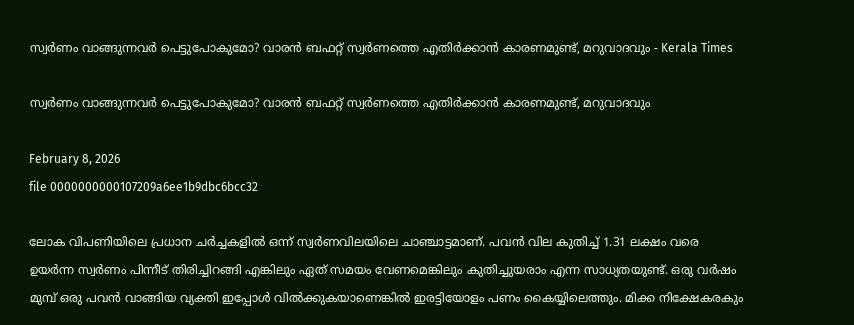സ്വര്‍ണം വാങ്ങുന്നവര്‍ പെട്ടുപോകുമോ? വാരന്‍ ബഫറ്റ് സ്വര്‍ണത്തെ എതിര്‍ക്കാന്‍ കാരണമുണ്ട്, മറുവാദവും - Kerala Times

സ്വര്‍ണം വാങ്ങുന്നവര്‍ പെട്ടുപോകുമോ? വാരന്‍ ബഫറ്റ് സ്വര്‍ണത്തെ എതിര്‍ക്കാന്‍ കാരണമുണ്ട്, മറുവാദവും

February 8, 2026
file 0000000000107209a6ee1b9dbc6bcc32

ലോക വിപണിയിലെ പ്രധാന ചര്‍ച്ചകളില്‍ ഒന്ന് സ്വര്‍ണവിലയിലെ ചാഞ്ചാട്ടമാണ്. പവന്‍ വില കുതിച്ച് 1.31 ലക്ഷം വരെ ഉയര്‍ന്ന സ്വര്‍ണം പിന്നീട് തിരിച്ചിറങ്ങി എങ്കിലും ഏത് സമയം വേണമെങ്കിലും കുതിച്ചുയരാം എന്ന സാധ്യതയുണ്ട്. ഒരു വര്‍ഷം മുമ്പ് ഒരു പവന്‍ വാങ്ങിയ വ്യക്തി ഇപ്പോള്‍ വില്‍ക്കുകയാണെങ്കില്‍ ഇരട്ടിയോളം പണം കൈയ്യിലെത്തും. മിക്ക നിക്ഷേകരകും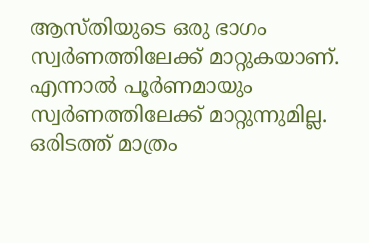ആസ്തിയുടെ ഒരു ഭാഗം സ്വര്‍ണത്തിലേക്ക് മാറ്റുകയാണ്. എന്നാല്‍ പൂര്‍ണമായും സ്വര്‍ണത്തിലേക്ക് മാറ്റുന്നുമില്ല. ഒരിടത്ത് മാത്രം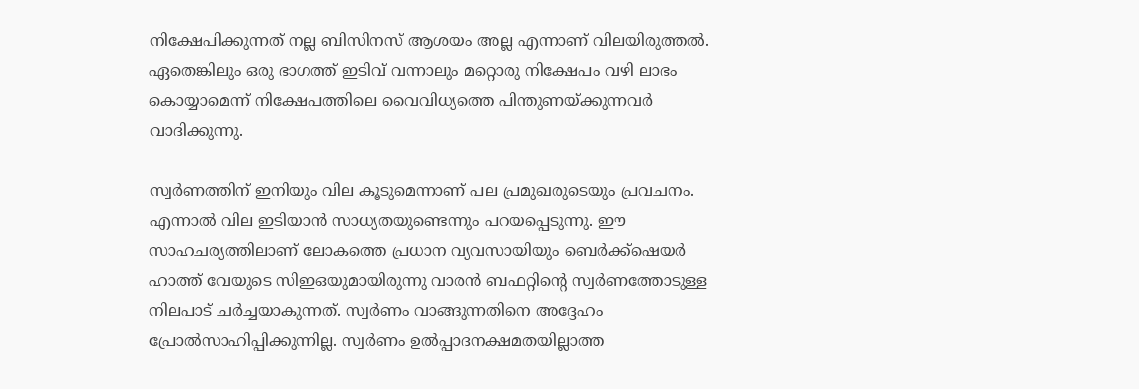നിക്ഷേപിക്കുന്നത് നല്ല ബിസിനസ് ആശയം അല്ല എന്നാണ് വിലയിരുത്തല്‍. ഏതെങ്കിലും ഒരു ഭാഗത്ത് ഇടിവ് വന്നാലും മറ്റൊരു നിക്ഷേപം വഴി ലാഭം കൊയ്യാമെന്ന് നിക്ഷേപത്തിലെ വൈവിധ്യത്തെ പിന്തുണയ്ക്കുന്നവര്‍ വാദിക്കുന്നു.

സ്വര്‍ണത്തിന് ഇനിയും വില കൂടുമെന്നാണ് പല പ്രമുഖരുടെയും പ്രവചനം. എന്നാല്‍ വില ഇടിയാന്‍ സാധ്യതയുണ്ടെന്നും പറയപ്പെടുന്നു. ഈ സാഹചര്യത്തിലാണ് ലോകത്തെ പ്രധാന വ്യവസായിയും ബെര്‍ക്ക്‌ഷെയര്‍ ഹാത്ത് വേയുടെ സിഇഒയുമായിരുന്നു വാരന്‍ ബഫറ്റിന്റെ സ്വര്‍ണത്തോടുള്ള നിലപാട് ചര്‍ച്ചയാകുന്നത്. സ്വര്‍ണം വാങ്ങുന്നതിനെ അദ്ദേഹം പ്രോല്‍സാഹിപ്പിക്കുന്നില്ല. സ്വര്‍ണം ഉല്‍പ്പാദനക്ഷമതയില്ലാത്ത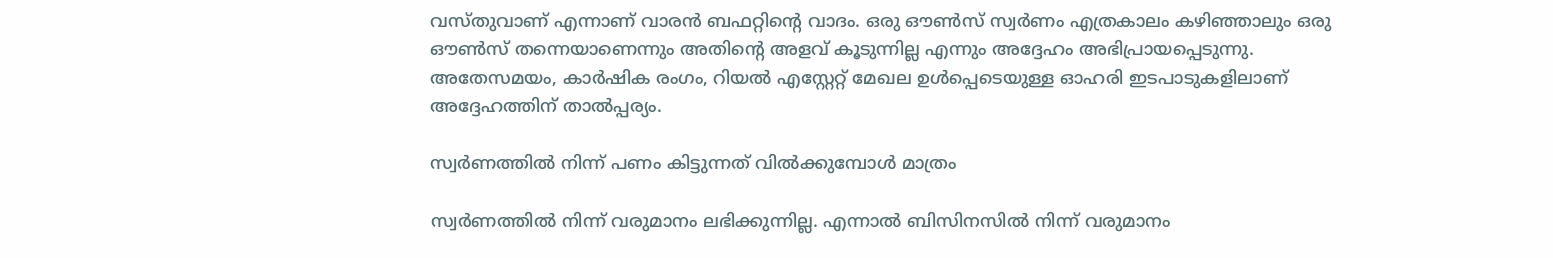വസ്തുവാണ് എന്നാണ് വാരന്‍ ബഫറ്റിന്റെ വാദം. ഒരു ഔണ്‍സ് സ്വര്‍ണം എത്രകാലം കഴിഞ്ഞാലും ഒരു ഔണ്‍സ് തന്നെയാണെന്നും അതിന്റെ അളവ് കൂടുന്നില്ല എന്നും അദ്ദേഹം അഭിപ്രായപ്പെടുന്നു. അതേസമയം, കാര്‍ഷിക രംഗം, റിയല്‍ എസ്റ്റേറ്റ് മേഖല ഉള്‍പ്പെടെയുള്ള ഓഹരി ഇടപാടുകളിലാണ് അദ്ദേഹത്തിന് താല്‍പ്പര്യം.

സ്വര്‍ണത്തില്‍ നിന്ന് പണം കിട്ടുന്നത് വില്‍ക്കുമ്പോള്‍ മാത്രം

സ്വര്‍ണത്തില്‍ നിന്ന് വരുമാനം ലഭിക്കുന്നില്ല. എന്നാല്‍ ബിസിനസില്‍ നിന്ന് വരുമാനം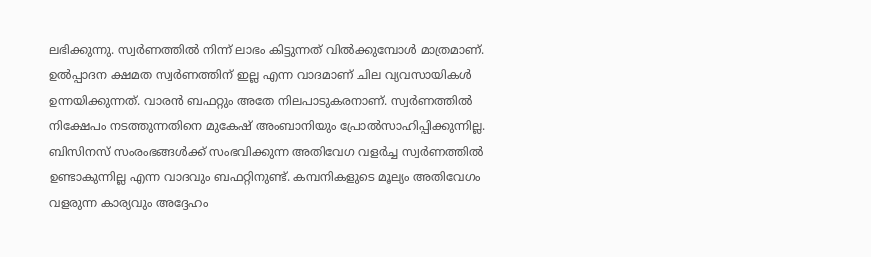ലഭിക്കുന്നു. സ്വര്‍ണത്തില്‍ നിന്ന് ലാഭം കിട്ടുന്നത് വില്‍ക്കുമ്പോള്‍ മാത്രമാണ്. ഉല്‍പ്പാദന ക്ഷമത സ്വര്‍ണത്തിന് ഇല്ല എന്ന വാദമാണ് ചില വ്യവസായികള്‍ ഉന്നയിക്കുന്നത്. വാരന്‍ ബഫറ്റും അതേ നിലപാടുകരനാണ്. സ്വര്‍ണത്തില്‍ നിക്ഷേപം നടത്തുന്നതിനെ മുകേഷ് അംബാനിയും പ്രോല്‍സാഹിപ്പിക്കുന്നില്ല. ബിസിനസ് സംരംഭങ്ങള്‍ക്ക് സംഭവിക്കുന്ന അതിവേഗ വളര്‍ച്ച സ്വര്‍ണത്തില്‍ ഉണ്ടാകുന്നില്ല എന്ന വാദവും ബഫറ്റിനുണ്ട്. കമ്പനികളുടെ മൂല്യം അതിവേഗം വളരുന്ന കാര്യവും അദ്ദേഹം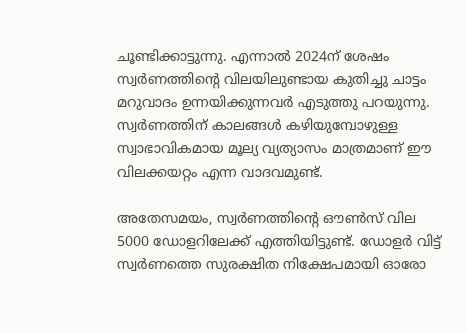ചൂണ്ടിക്കാട്ടുന്നു. എന്നാല്‍ 2024ന് ശേഷം സ്വര്‍ണത്തിന്റെ വിലയിലുണ്ടായ കുതിച്ചു ചാട്ടം മറുവാദം ഉന്നയിക്കുന്നവര്‍ എടുത്തു പറയുന്നു. സ്വര്‍ണത്തിന് കാലങ്ങള്‍ കഴിയുമ്പോഴുള്ള സ്വാഭാവികമായ മൂല്യ വ്യത്യാസം മാത്രമാണ് ഈ വിലക്കയറ്റം എന്ന വാദവമുണ്ട്.

അതേസമയം, സ്വര്‍ണത്തിന്റെ ഔണ്‍സ് വില 5000 ഡോളറിലേക്ക് എത്തിയിട്ടുണ്ട്. ഡോളര്‍ വിട്ട് സ്വര്‍ണത്തെ സുരക്ഷിത നിക്ഷേപമായി ഓരോ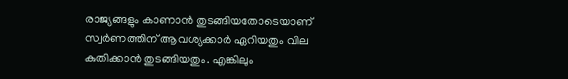രാജ്യങ്ങളും കാണാന്‍ തുടങ്ങിയതോടെയാണ് സ്വര്‍ണത്തിന് ആവശ്യക്കാര്‍ ഏറിയതും വില കുതിക്കാന്‍ തുടങ്ങിയതും. എങ്കിലും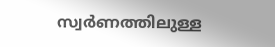സ്വര്‍ണത്തിലുള്ള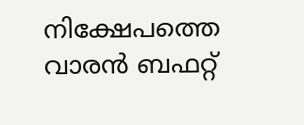നിക്ഷേപത്തെ വാരന്‍ ബഫറ്റ്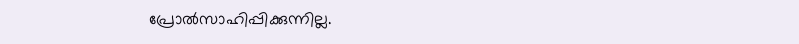പ്രോല്‍സാഹിപ്പിക്കുന്നില്ല.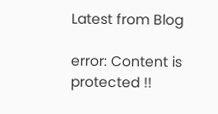Latest from Blog

error: Content is protected !!